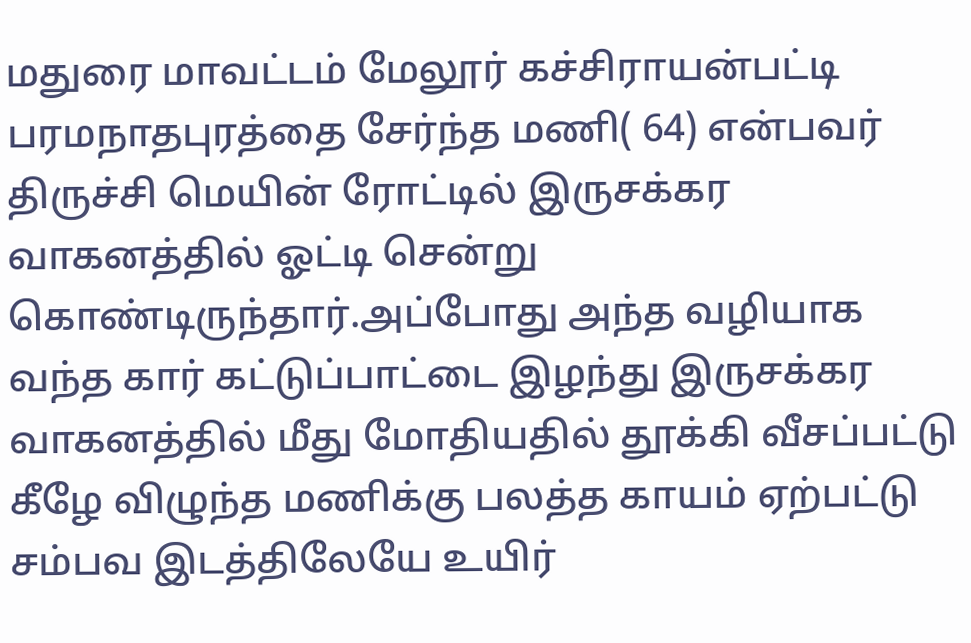மதுரை மாவட்டம் மேலூர் கச்சிராயன்பட்டி பரமநாதபுரத்தை சேர்ந்த மணி( 64) என்பவர் திருச்சி மெயின் ரோட்டில் இருசக்கர வாகனத்தில் ஓட்டி சென்று கொண்டிருந்தார்.அப்போது அந்த வழியாக வந்த கார் கட்டுப்பாட்டை இழந்து இருசக்கர வாகனத்தில் மீது மோதியதில் தூக்கி வீசப்பட்டு கீழே விழுந்த மணிக்கு பலத்த காயம் ஏற்பட்டு சம்பவ இடத்திலேயே உயிர்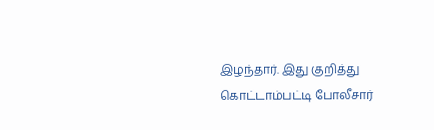இழந்தார். இது குறித்து கொட்டாம்பட்டி போலீசார்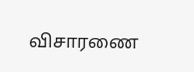விசாரணை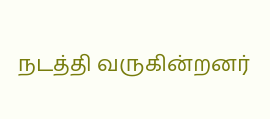நடத்தி வருகின்றனர்